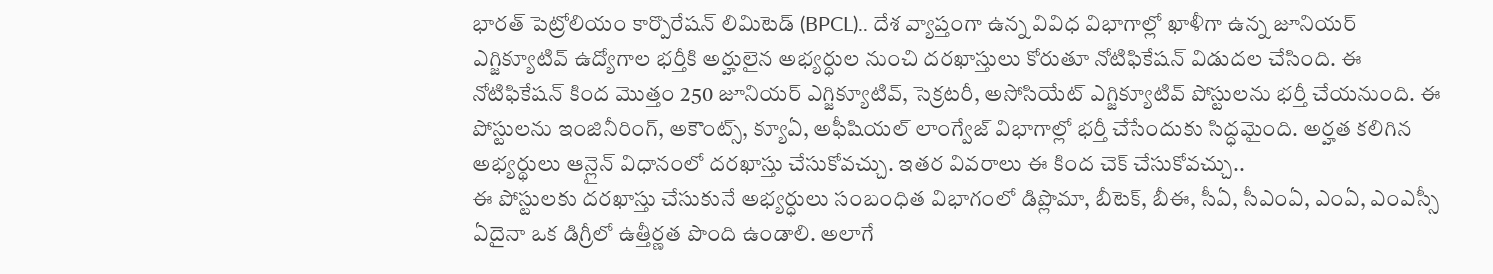భారత్ పెట్రోలియం కార్పొరేషన్ లిమిటెడ్ (BPCL).. దేశ వ్యాప్తంగా ఉన్న వివిధ విభాగాల్లో ఖాళీగా ఉన్న జూనియర్ ఎగ్జిక్యూటివ్ ఉద్యోగాల భర్తీకి అర్హులైన అభ్యర్ధుల నుంచి దరఖాస్తులు కోరుతూ నోటిఫికేషన్ విడుదల చేసింది. ఈ నోటిఫికేషన్ కింద మొత్తం 250 జూనియర్ ఎగ్జిక్యూటివ్, సెక్రటరీ, అసోసియేట్ ఎగ్జిక్యూటివ్ పోస్టులను భర్తీ చేయనుంది. ఈ పోస్టులను ఇంజినీరింగ్, అకౌంట్స్, క్యూఏ, అఫీషియల్ లాంగ్వేజ్ విభాగాల్లో భర్తీ చేసేందుకు సిద్ధమైంది. అర్హత కలిగిన అభ్యర్థులు ఆన్లైన్ విధానంలో దరఖాస్తు చేసుకోవచ్చు. ఇతర వివరాలు ఈ కింద చెక్ చేసుకోవచ్చు..
ఈ పోస్టులకు దరఖాస్తు చేసుకునే అభ్యర్ధులు సంబంధిత విభాగంలో డిప్లొమా, బీటెక్, బీఈ, సీఏ, సీఎంఏ, ఎంఏ, ఎంఎస్సీ ఏదైనా ఒక డిగ్రీలో ఉత్తీర్ణత పొంది ఉండాలి. అలాగే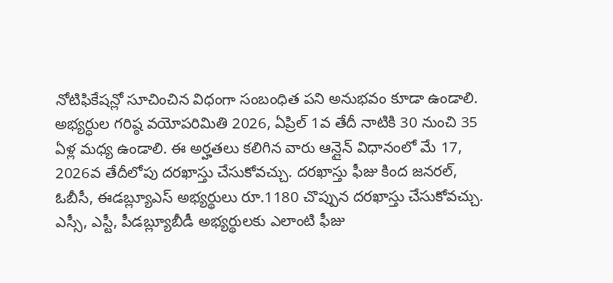నోటిఫికేషన్లో సూచించిన విధంగా సంబంధిత పని అనుభవం కూడా ఉండాలి. అభ్యర్ధుల గరిష్ఠ వయోపరిమితి 2026, ఏప్రిల్ 1వ తేదీ నాటికి 30 నుంచి 35 ఏళ్ల మధ్య ఉండాలి. ఈ అర్హతలు కలిగిన వారు ఆన్లైన్ విధానంలో మే 17, 2026వ తేదీలోపు దరఖాస్తు చేసుకోవచ్చు. దరఖాస్తు ఫీజు కింద జనరల్, ఓబీసీ, ఈడబ్ల్యూఎస్ అభ్యర్థులు రూ.1180 చొప్పున దరఖాస్తు చేసుకోవచ్చు. ఎస్సీ, ఎస్టీ, పీడబ్ల్యూబీడీ అభ్యర్థులకు ఎలాంటి ఫీజు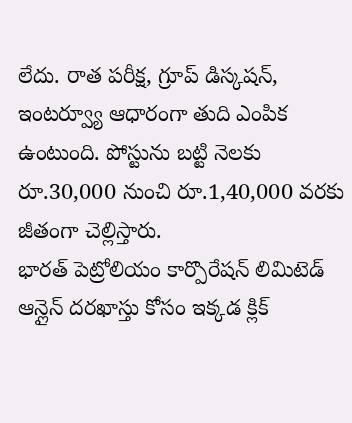లేదు. రాత పరీక్ష, గ్రూప్ డిస్కషన్, ఇంటర్వ్యూ ఆధారంగా తుది ఎంపిక ఉంటుంది. పోస్టును బట్టి నెలకు రూ.30,000 నుంచి రూ.1,40,000 వరకు జీతంగా చెల్లిస్తారు.
భారత్ పెట్రోలియం కార్పొరేషన్ లిమిటెడ్ ఆన్లైన్ దరఖాస్తు కోసం ఇక్కడ క్లిక్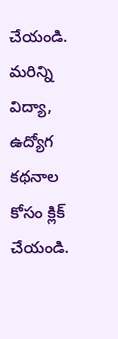చేయండి.
మరిన్ని విద్యా, ఉద్యోగ కథనాల కోసం క్లిక్ చేయండి.